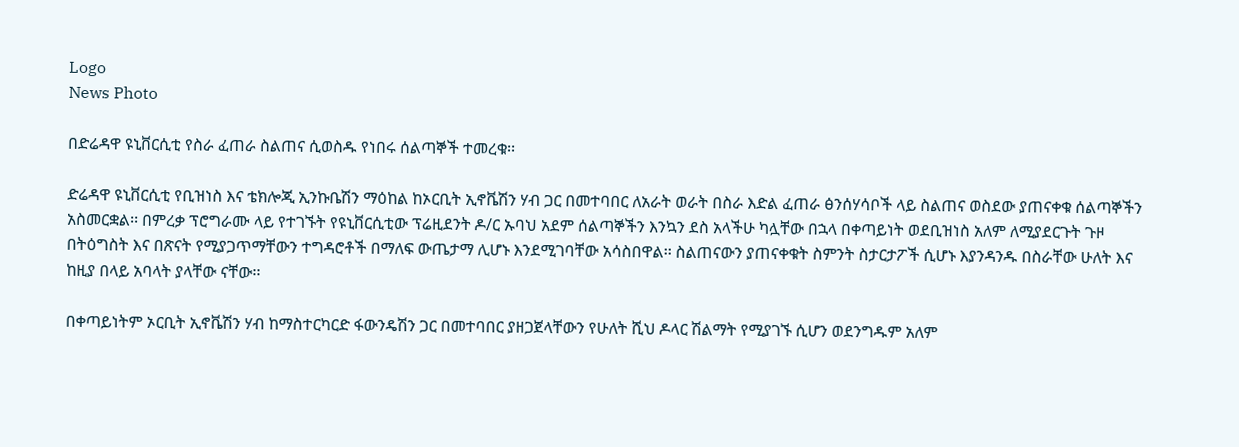Logo
News Photo

በድሬዳዋ ዩኒቨርሲቲ የስራ ፈጠራ ስልጠና ሲወስዱ የነበሩ ሰልጣኞች ተመረቁ፡፡

ድሬዳዋ ዩኒቨርሲቲ የቢዝነስ እና ቴክሎጂ ኢንኩቤሽን ማዕከል ከኦርቢት ኢኖቬሽን ሃብ ጋር በመተባበር ለአራት ወራት በስራ እድል ፈጠራ ፅንሰሃሳቦች ላይ ስልጠና ወስደው ያጠናቀቁ ሰልጣኞችን አስመርቋል፡፡ በምረቃ ፕሮግራሙ ላይ የተገኙት የዩኒቨርሲቲው ፕሬዚደንት ዶ/ር ኡባህ አደም ሰልጣኞችን እንኳን ደስ አላችሁ ካሏቸው በኋላ በቀጣይነት ወደቢዝነስ አለም ለሚያደርጉት ጉዞ በትዕግስት እና በጽናት የሚያጋጥማቸውን ተግዳሮቶች በማለፍ ውጤታማ ሊሆኑ እንደሚገባቸው አሳስበዋል፡፡ ስልጠናውን ያጠናቀቁት ስምንት ስታርታፖች ሲሆኑ እያንዳንዱ በስራቸው ሁለት እና ከዚያ በላይ አባላት ያላቸው ናቸው፡፡

በቀጣይነትም ኦርቢት ኢኖቬሽን ሃብ ከማስተርካርድ ፋውንዴሽን ጋር በመተባበር ያዘጋጀላቸውን የሁለት ሺህ ዶላር ሽልማት የሚያገኙ ሲሆን ወደንግዱም አለም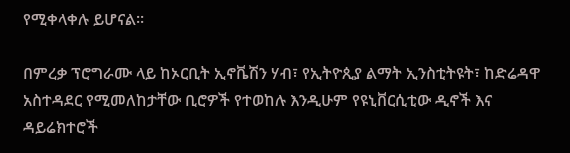የሚቀላቀሉ ይሆናል፡፡

በምረቃ ፕሮግራሙ ላይ ከኦርቢት ኢኖቬሽን ሃብ፣ የኢትዮጲያ ልማት ኢንስቲትዩት፣ ከድሬዳዋ አስተዳደር የሚመለከታቸው ቢሮዎች የተወከሉ እንዲሁም የዩኒቨርሲቲው ዲኖች እና ዳይሬክተሮች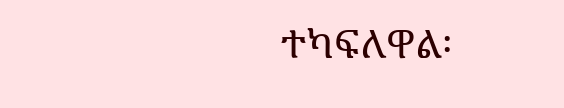ተካፍለዋል፡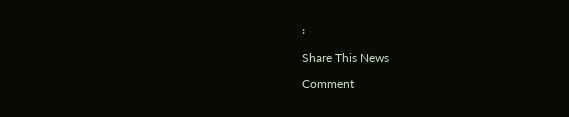፡

Share This News

Comment